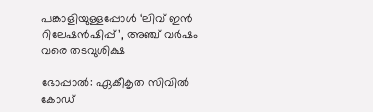പങ്കാളിയുള്ളപ്പോള്‍ ‘ലിവ് ഇന്‍ റിലേഷന്‍ഷിപ്പ്’, അഞ്ച് വര്‍ഷം വരെ തടവുശിക്ഷ

ഭോപ്പാല്‍: ഏകീകൃത സിവില്‍ കോഡ്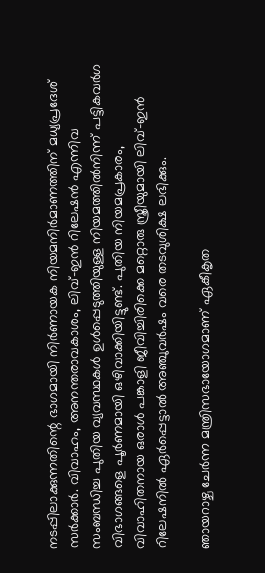നടപ്പിലാക്കുന്നതിന്റെ ഭാഗമായി നിര്‍ണായക നിയമനിര്‍മാണത്തിന് മധ്യപ്രദേശ് സര്‍ക്കാര്‍. വിവാഹം, അനന്തരാവകാശം, ലിവ്-ഇന്‍ റിലേഷന്‍ എന്നിവ സംബന്ധിച്ച പുതിയ വ്യവസ്ഥകള്‍ ഉള്‍പ്പെടുത്തിയുള്ള നിയമത്തില്‍നിന്ന് പട്ടികവര്‍ഗ വിഭാഗങ്ങളെ പൂര്‍ണമായി ഒഴിവാക്കിയിട്ടുണ്ട്. പുതിയ നിയമപ്രകാരം, വിവാഹിതനായ ഒരാള്‍ പങ്കാളി ജീവിച്ചിരിക്കെ മറ്റൊരു സ്ത്രീയുമായി ലിവ്-ഇന്‍ റിലേഷനില്‍ ഏര്‍പ്പെട്ടാല്‍ അഞ്ചുവര്‍ഷം വരെ തടവുശിക്ഷ ലഭിക്കും.

ഞായറാഴ്ച ചേര്‍ന്ന മന്ത്രിസഭായോഗമാണ് ഏകീകൃത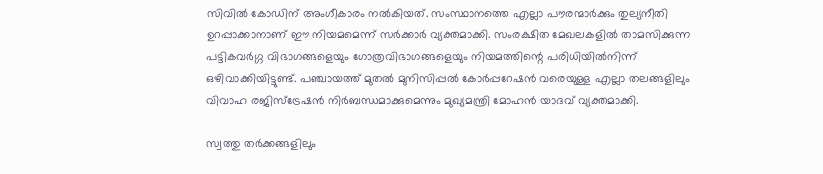സിവില്‍ കോഡിന് അംഗീകാരം നല്‍കിയത്. സംസ്ഥാനത്തെ എല്ലാ പൗരന്മാര്‍ക്കും തുല്യനീതി ഉറപ്പാക്കാനാണ് ഈ നിയമമെന്ന് സര്‍ക്കാര്‍ വ്യക്തമാക്കി. സംരക്ഷിത മേഖലകളില്‍ താമസിക്കുന്ന പട്ടികവര്‍ഗ്ഗ വിഭാഗങ്ങളെയും ഗോത്രവിഭാഗങ്ങളെയും നിയമത്തിന്റെ പരിധിയില്‍നിന്ന് ഒഴിവാക്കിയിട്ടുണ്ട്. പഞ്ചായത്ത് മുതല്‍ മുനിസിപ്പല്‍ കോര്‍പ്പറേഷന്‍ വരെയുള്ള എല്ലാ തലങ്ങളിലും വിവാഹ രജിസ്‌ട്രേഷന്‍ നിര്‍ബന്ധമാക്കുമെന്നും മുഖ്യമന്ത്രി മോഹന്‍ യാദവ് വ്യക്തമാക്കി.

സ്വത്തു തര്‍ക്കങ്ങളിലും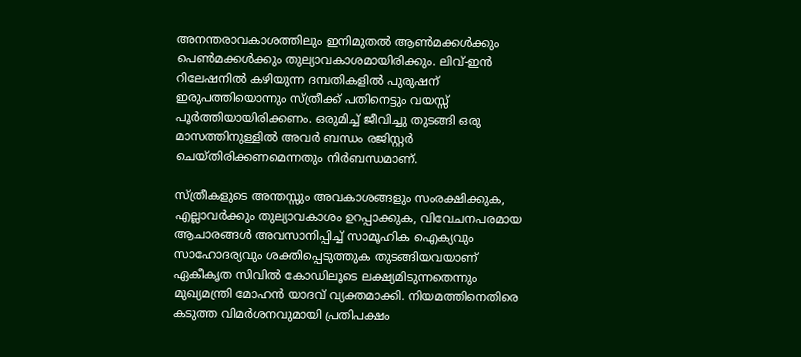അനന്തരാവകാശത്തിലും ഇനിമുതല്‍ ആണ്‍മക്കള്‍ക്കും പെണ്‍മക്കള്‍ക്കും തുല്യാവകാശമായിരിക്കും. ലിവ്-ഇന്‍ റിലേഷനില്‍ കഴിയുന്ന ദമ്പതികളില്‍ പുരുഷന് ഇരുപത്തിയൊന്നും സ്ത്രീക്ക് പതിനെട്ടും വയസ്സ് പൂര്‍ത്തിയായിരിക്കണം. ഒരുമിച്ച് ജീവിച്ചു തുടങ്ങി ഒരു മാസത്തിനുള്ളില്‍ അവര്‍ ബന്ധം രജിസ്റ്റര്‍ ചെയ്തിരിക്കണമെന്നതും നിര്‍ബന്ധമാണ്.

സ്ത്രീകളുടെ അന്തസ്സും അവകാശങ്ങളും സംരക്ഷിക്കുക, എല്ലാവര്‍ക്കും തുല്യാവകാശം ഉറപ്പാക്കുക, വിവേചനപരമായ ആചാരങ്ങള്‍ അവസാനിപ്പിച്ച് സാമൂഹിക ഐക്യവും സാഹോദര്യവും ശക്തിപ്പെടുത്തുക തുടങ്ങിയവയാണ് ഏകീകൃത സിവില്‍ കോഡിലൂടെ ലക്ഷ്യമിടുന്നതെന്നും മുഖ്യമന്ത്രി മോഹന്‍ യാദവ് വ്യക്തമാക്കി. നിയമത്തിനെതിരെ കടുത്ത വിമര്‍ശനവുമായി പ്രതിപക്ഷം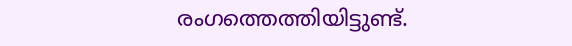രംഗത്തെത്തിയിട്ടുണ്ട്.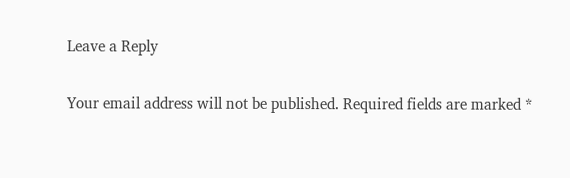Leave a Reply

Your email address will not be published. Required fields are marked *